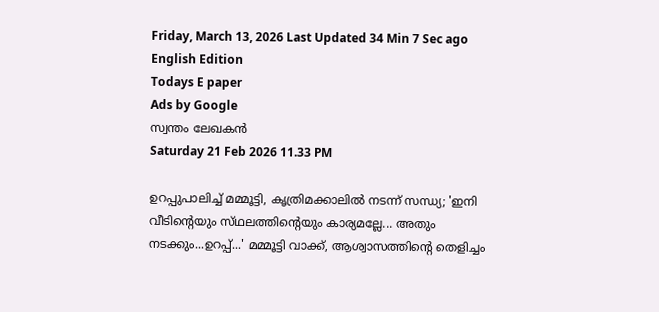Friday, March 13, 2026 Last Updated 34 Min 7 Sec ago English Edition
Todays E paper
Ads by Google
സ്വന്തം ലേഖകന്‍
Saturday 21 Feb 2026 11.33 PM

ഉറപ്പുപാലിച്ച്‌ മമ്മൂട്ടി, കൃത്രിമക്കാലില്‍ നടന്ന്‌ സന്ധ്യ; 'ഇനി വീടിന്റെയും സ്‌ഥലത്തിന്റെയും കാര്യമല്ലേ... അതും നടക്കും...ഉറപ്പ്‌...' മമ്മൂട്ടി വാക്ക്, ആശ്വാസത്തിന്റെ തെളിച്ചം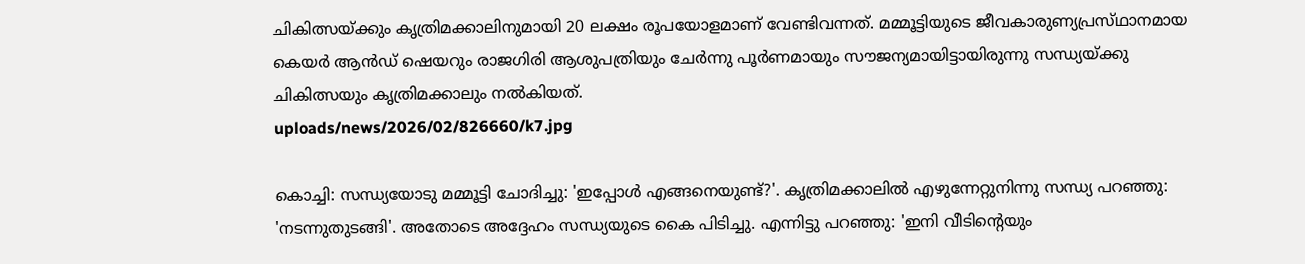ചികിത്സയ്‌ക്കും കൃത്രിമക്കാലിനുമായി 20 ലക്ഷം രൂപയോളമാണ്‌ വേണ്ടിവന്നത്‌. മമ്മൂട്ടിയുടെ ജീവകാരുണ്യപ്രസ്‌ഥാനമായ കെയര്‍ ആന്‍ഡ്‌ ഷെയറും രാജഗിരി ആശുപത്രിയും ചേര്‍ന്നു പൂര്‍ണമായും സൗജന്യമായിട്ടായിരുന്നു സന്ധ്യയ്‌ക്കു ചികിത്സയും കൃത്രിമക്കാലും നല്‍കിയത്‌.
uploads/news/2026/02/826660/k7.jpg

കൊച്ചി: സന്ധ്യയോടു മമ്മൂട്ടി ചോദിച്ചു: 'ഇപ്പോള്‍ എങ്ങനെയുണ്ട്‌?'. കൃത്രിമക്കാലില്‍ എഴുന്നേറ്റുനിന്നു സന്ധ്യ പറഞ്ഞു: 'നടന്നുതുടങ്ങി'. അതോടെ അദ്ദേഹം സന്ധ്യയുടെ കൈ പിടിച്ചു. എന്നിട്ടു പറഞ്ഞു: 'ഇനി വീടിന്റെയും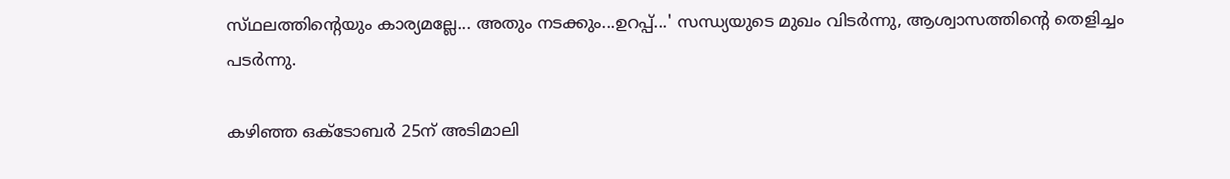സ്‌ഥലത്തിന്റെയും കാര്യമല്ലേ... അതും നടക്കും...ഉറപ്പ്‌...' സന്ധ്യയുടെ മുഖം വിടര്‍ന്നു, ആശ്വാസത്തിന്റെ തെളിച്ചം പടര്‍ന്നു.

കഴിഞ്ഞ ഒക്‌ടോബര്‍ 25ന്‌ അടിമാലി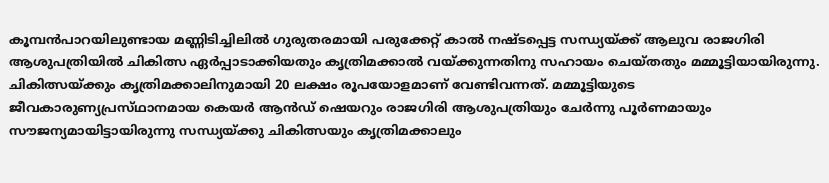കൂമ്പന്‍പാറയിലുണ്ടായ മണ്ണിടിച്ചിലില്‍ ഗുരുതരമായി പരുക്കേറ്റ്‌ കാല്‍ നഷ്‌ടപ്പെട്ട സന്ധ്യയ്‌ക്ക്‌ ആലുവ രാജഗിരി ആശുപത്രിയില്‍ ചികിത്സ ഏര്‍പ്പാടാക്കിയതും കൃത്രിമക്കാല്‍ വയ്‌ക്കുന്നതിനു സഹായം ചെയ്‌തതും മമ്മൂട്ടിയായിരുന്നു. ചികിത്സയ്‌ക്കും കൃത്രിമക്കാലിനുമായി 20 ലക്ഷം രൂപയോളമാണ്‌ വേണ്ടിവന്നത്‌. മമ്മൂട്ടിയുടെ ജീവകാരുണ്യപ്രസ്‌ഥാനമായ കെയര്‍ ആന്‍ഡ്‌ ഷെയറും രാജഗിരി ആശുപത്രിയും ചേര്‍ന്നു പൂര്‍ണമായും സൗജന്യമായിട്ടായിരുന്നു സന്ധ്യയ്‌ക്കു ചികിത്സയും കൃത്രിമക്കാലും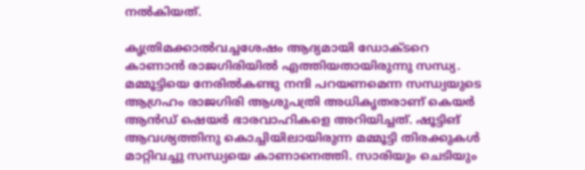നല്‍കിയത്‌.

കൃത്രിമക്കാല്‍വച്ചശേഷം ആദ്യമായി ഡോക്‌ടറെ കാണാന്‍ രാജഗിരിയില്‍ എത്തിയതായിരുന്നു സന്ധ്യ. മമ്മൂട്ടിയെ നേരില്‍കണ്ടു നന്ദി പറയണമെന്ന സന്ധ്യയുടെ ആഗ്രഹം രാജഗിരി ആശുപത്രി അധികൃതരാണ്‌ കെയര്‍ ആന്‍ഡ്‌ ഷെയര്‍ ഭാരവാഹികളെ അറിയിച്ചത്‌. ഷൂട്ടിങ്‌ ആവശ്യത്തിനു കൊച്ചിയിലായിരുന്ന മമ്മൂട്ടി തിരക്കുകള്‍ മാറ്റിവച്ചു സന്ധ്യയെ കാണാനെത്തി. സാരിയും ചെടിയും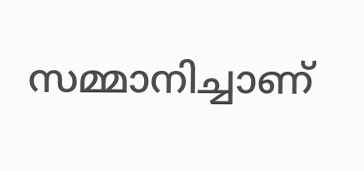സമ്മാനിച്ചാണ്‌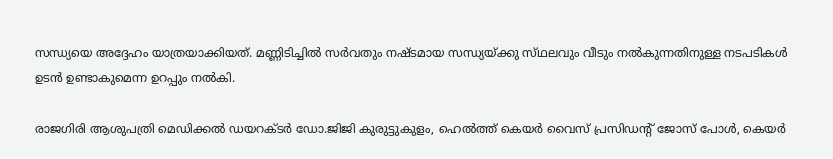സന്ധ്യയെ അദ്ദേഹം യാത്രയാക്കിയത്‌. മണ്ണിടിച്ചില്‍ സര്‍വതും നഷ്‌ടമായ സന്ധ്യയ്‌ക്കു സ്‌ഥലവും വീടും നല്‍കുന്നതിനുള്ള നടപടികള്‍ ഉടന്‍ ഉണ്ടാകുമെന്ന ഉറപ്പും നല്‍കി.

രാജഗിരി ആശുപത്രി മെഡിക്കല്‍ ഡയറക്‌ടര്‍ ഡോ.ജിജി കുരുട്ടുകുളം, ഹെല്‍ത്ത്‌ കെയര്‍ വൈസ്‌ പ്രസിഡന്റ്‌ ജോസ്‌ പോള്‍, കെയര്‍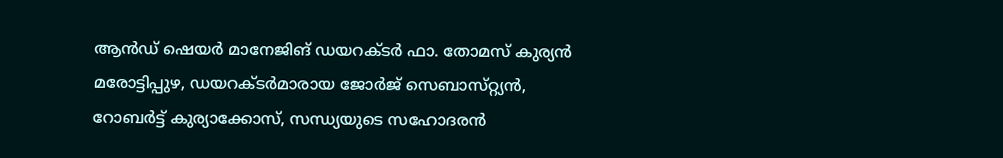ആന്‍ഡ്‌ ഷെയര്‍ മാനേജിങ്‌ ഡയറക്‌ടര്‍ ഫാ. തോമസ്‌ കുര്യന്‍ മരോട്ടിപ്പുഴ, ഡയറക്‌ടര്‍മാരായ ജോര്‍ജ്‌ സെബാസ്‌റ്റ്യന്‍, റോബര്‍ട്ട്‌ കുര്യാക്കോസ്‌, സന്ധ്യയുടെ സഹോദരന്‍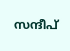സന്ദീപ്‌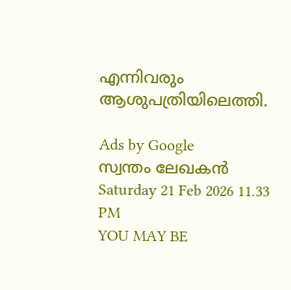എന്നിവരും ആശുപത്രിയിലെത്തി.

Ads by Google
സ്വന്തം ലേഖകന്‍
Saturday 21 Feb 2026 11.33 PM
YOU MAY BE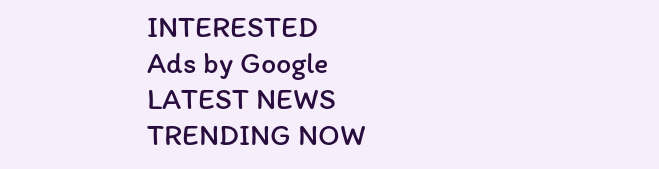INTERESTED
Ads by Google
LATEST NEWS
TRENDING NOW